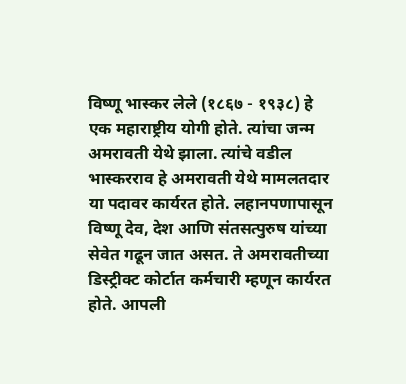विष्णू भास्कर लेले (१८६७ - १९३८) हे एक महाराष्ट्रीय योगी होते. त्यांचा जन्म अमरावती येथे झाला. त्यांचे वडील भास्करराव हे अमरावती येथे मामलतदार या पदावर कार्यरत होते. लहानपणापासून विष्णू देव, देश आणि संतसत्पुरुष यांच्या सेवेत गढून जात असत. ते अमरावतीच्या डिस्ट्रीक्ट कोर्टात कर्मचारी म्हणून कार्यरत होते. आपली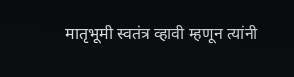मातृभूमी स्वतंत्र व्हावी म्हणून त्यांनी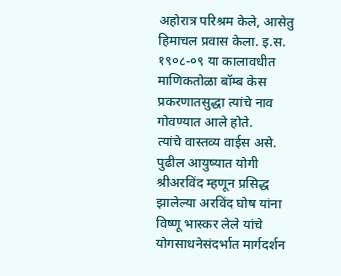अहोरात्र परिश्रम केले, आसेतु हिमाचल प्रवास केला. इ.स. १९०८-०९ या कालावधीत माणिकतोळा बॉम्ब केस प्रकरणातसुद्धा त्यांचे नाव गोवण्यात आले होते.
त्यांचे वास्तव्य वाईस असे. पुढील आयुष्यात योगी श्रीअरविंद म्हणून प्रसिद्ध झालेल्या अरविंद घोष यांना विष्णू भास्कर लेले यांचे योगसाधनेसंदर्भात मार्गदर्शन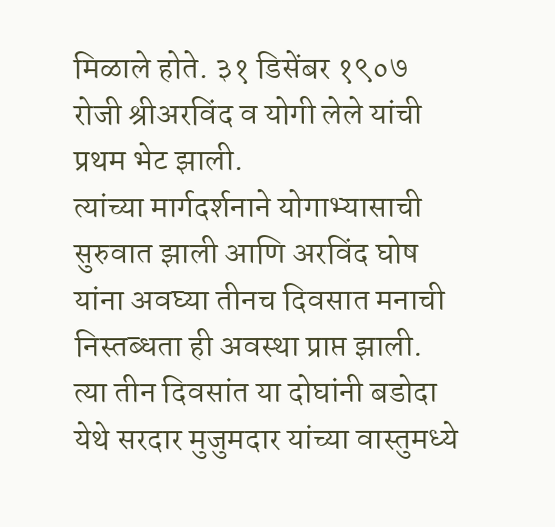मिळाले होते. ३१ डिसेंबर १९०७ रोजी श्रीअरविंद व योगी लेले यांची प्रथम भेट झाली.
त्यांच्या मार्गदर्शनाने योगाभ्यासाची सुरुवात झाली आणि अरविंद घोष यांना अवघ्या तीनच दिवसात मनाची निस्तब्धता ही अवस्था प्राप्त झाली. त्या तीन दिवसांत या दोघांनी बडोदा येथे सरदार मुजुमदार यांच्या वास्तुमध्ये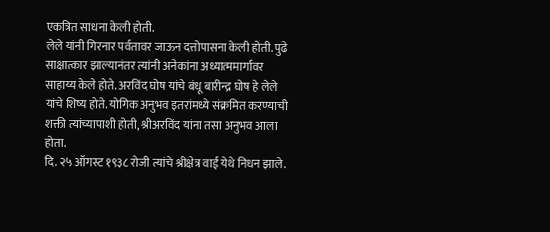एकत्रित साधना केली होती.
लेले यांनी गिरनार पर्वतावर जाऊन दत्तोपासना केली होती. पुढे साक्षात्कार झाल्यानंतर त्यांनी अनेकांना अध्यात्ममार्गावर साहाय्य केले होते. अरविंद घोष यांचे बंधू बारीन्द्र घोष हे लेले यांचे शिष्य होते. योगिक अनुभव इतरांमध्ये संक्रमित करण्याची शक्ती त्यांच्यापाशी होती, श्रीअरविंद यांना तसा अनुभव आला होता.
दि. २५ ऑगस्ट १९३८ रोजी त्यांचे श्रीक्षेत्र वाई येथे निधन झाले.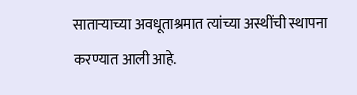साताऱ्याच्या अवधूताश्रमात त्यांच्या अस्थींची स्थापना करण्यात आली आहे.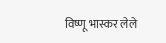विष्णू भास्कर लेले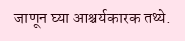जाणून घ्या आश्चर्यकारक तथ्ये.